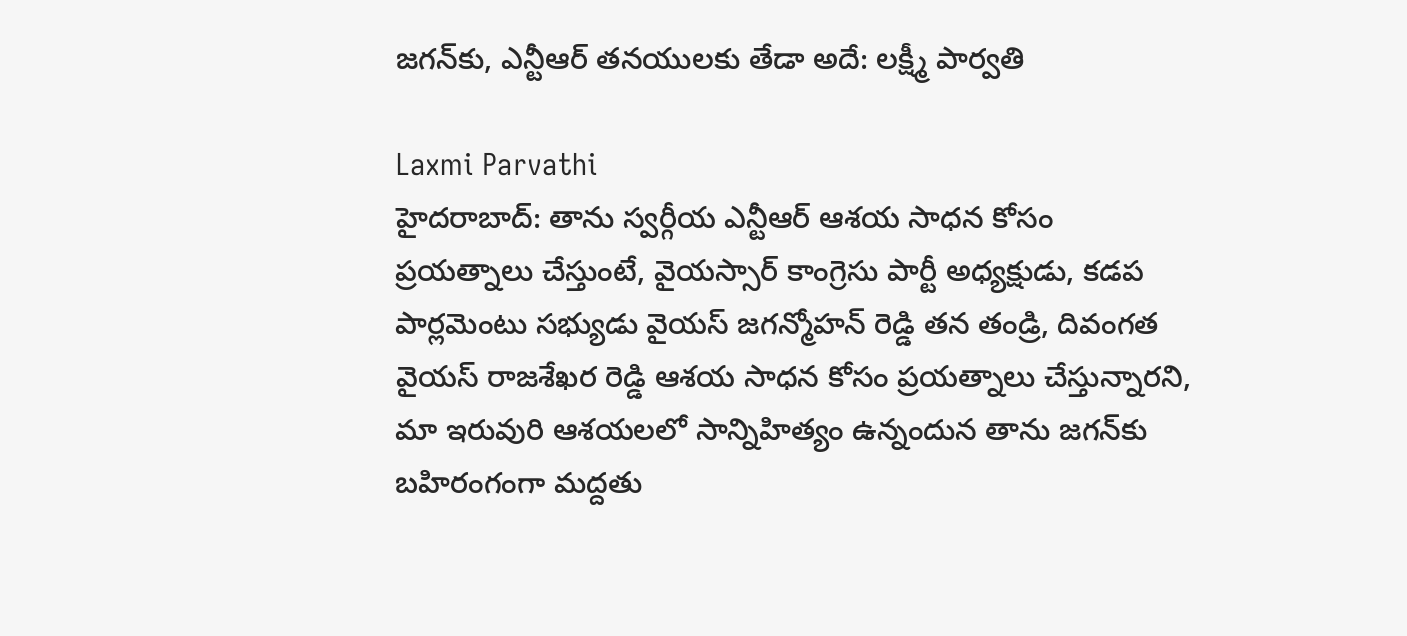జగన్‌కు, ఎన్టీఆర్ తనయులకు తేడా అదే: లక్ష్మీ పార్వతి

Laxmi Parvathi
హైదరాబాద్: తాను స్వర్గీయ ఎన్టీఆర్ ఆశయ సాధన కోసం ప్రయత్నాలు చేస్తుంటే, వైయస్సార్ కాంగ్రెసు పార్టీ అధ్యక్షుడు, కడప పార్లమెంటు సభ్యుడు వైయస్ జగన్మోహన్ రెడ్డి తన తండ్రి, దివంగత వైయస్ రాజశేఖర రెడ్డి ఆశయ సాధన కోసం ప్రయత్నాలు చేస్తున్నారని, మా ఇరువురి ఆశయలలో సాన్నిహిత్యం ఉన్నందున తాను జగన్‌కు బహిరంగంగా మద్దతు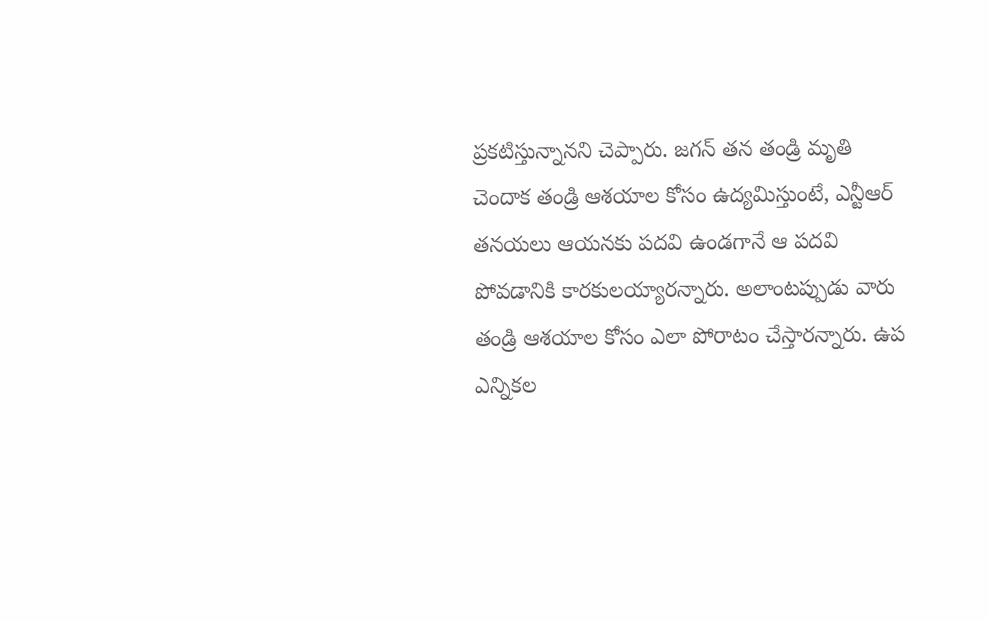ప్రకటిస్తున్నానని చెప్పారు. జగన్ తన తండ్రి మృతి చెందాక తండ్రి ఆశయాల కోసం ఉద్యమిస్తుంటే, ఎన్టీఆర్ తనయలు ఆయనకు పదవి ఉండగానే ఆ పదవి పోవడానికి కారకులయ్యారన్నారు. అలాంటప్పుడు వారు తండ్రి ఆశయాల కోసం ఎలా పోరాటం చేస్తారన్నారు. ఉప ఎన్నికల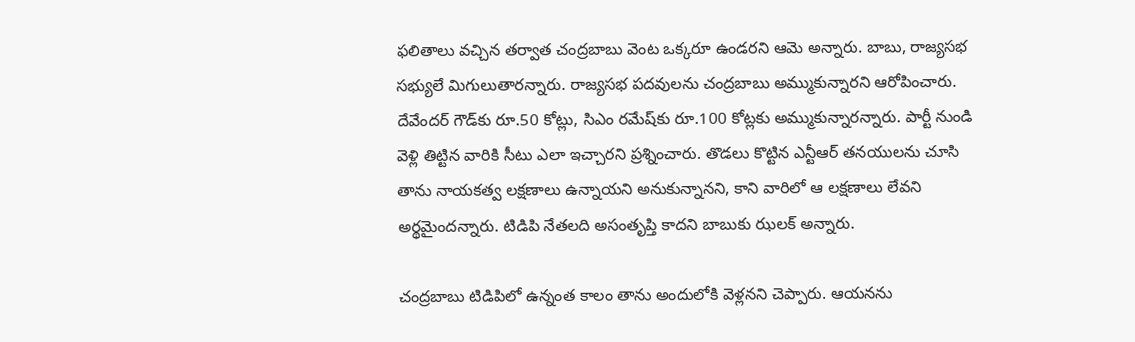ఫలితాలు వచ్చిన తర్వాత చంద్రబాబు వెంట ఒక్కరూ ఉండరని ఆమె అన్నారు. బాబు, రాజ్యసభ సభ్యులే మిగులుతారన్నారు. రాజ్యసభ పదవులను చంద్రబాబు అమ్ముకున్నారని ఆరోపించారు. దేవేందర్ గౌడ్‌కు రూ.50 కోట్లు, సిఎం రమేష్‌కు రూ.100 కోట్లకు అమ్ముకున్నారన్నారు. పార్టీ నుండి వెళ్లి తిట్టిన వారికి సీటు ఎలా ఇచ్చారని ప్రశ్నించారు. తొడలు కొట్టిన ఎన్టీఆర్ తనయులను చూసి తాను నాయకత్వ లక్షణాలు ఉన్నాయని అనుకున్నానని, కాని వారిలో ఆ లక్షణాలు లేవని అర్థమైందన్నారు. టిడిపి నేతలది అసంతృప్తి కాదని బాబుకు ఝలక్ అన్నారు.

చంద్రబాబు టిడిపిలో ఉన్నంత కాలం తాను అందులోకి వెళ్లనని చెప్పారు. ఆయనను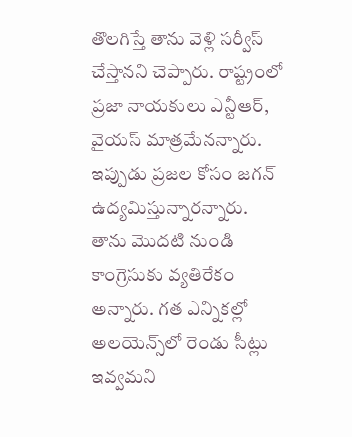తొలగిస్తే తాను వెళ్లి సర్వీస్ చేస్తానని చెప్పారు. రాష్ట్రంలో ప్రజా నాయకులు ఎన్టీఆర్, వైయస్ మాత్రమేనన్నారు. ఇప్పుడు ప్రజల కోసం జగన్ ఉద్యమిస్తున్నారన్నారు. తాను మొదటి నుండి కాంగ్రెసుకు వ్యతిరేకం అన్నారు. గత ఎన్నికల్లో అలయెన్స్‌లో రెండు సీట్లు ఇవ్వమని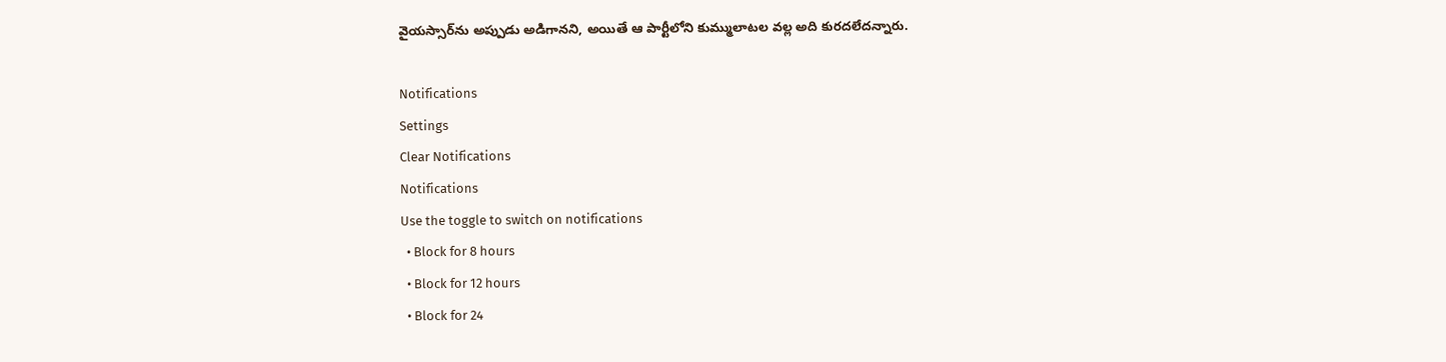వైయస్సార్‌ను అప్పుడు అడిగానని, అయితే ఆ పార్టీలోని కుమ్ములాటల వల్ల అది కురదలేదన్నారు.

Notifications
Settings
Clear Notifications
Notifications
Use the toggle to switch on notifications
  • Block for 8 hours
  • Block for 12 hours
  • Block for 24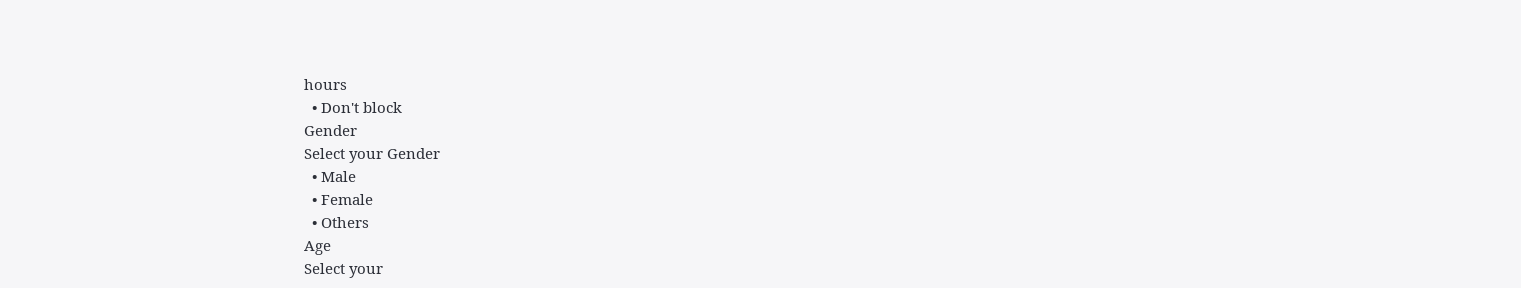hours
  • Don't block
Gender
Select your Gender
  • Male
  • Female
  • Others
Age
Select your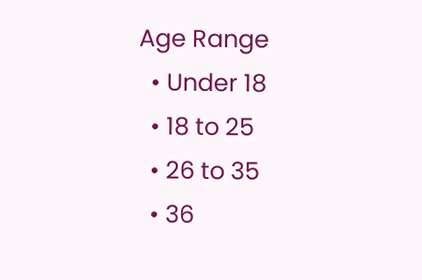Age Range
  • Under 18
  • 18 to 25
  • 26 to 35
  • 36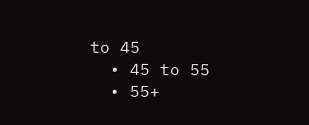to 45
  • 45 to 55
  • 55+